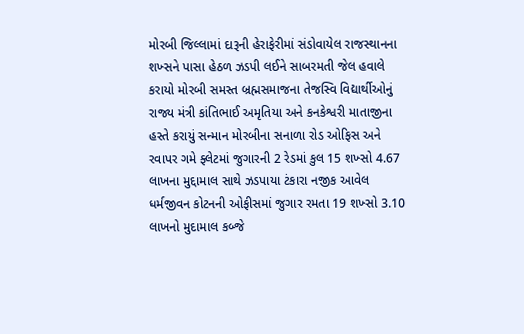મોરબી જિલ્લામાં દારૂની હેરાફેરીમાં સંડોવાયેલ રાજસ્થાનના શખ્સને પાસા હેઠળ ઝડપી લઈને સાબરમતી જેલ હવાલે કરાયો મોરબી સમસ્ત બ્રહ્મસમાજના તેજસ્વિ વિદ્યાર્થીઓનું રાજ્ય મંત્રી કાંતિભાઈ અમૃતિયા અને કનકેશ્વરી માતાજીના હસ્તે કરાયું સન્માન મોરબીના સનાળા રોડ ઓફિસ અને રવાપર ગમે ફ્લેટમાં જુગારની 2 રેડમાં કુલ 15 શખ્સો 4.67 લાખના મુદ્દામાલ સાથે ઝડપાયા ટંકારા નજીક આવેલ ધર્મજીવન કોટનની ઓફીસમાં જુગાર રમતા 19 શખ્સો 3.10 લાખનો મુદામાલ કબ્જે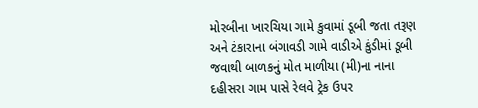મોરબીના ખારચિયા ગામે કુવામાં ડૂબી જતા તરૂણ અને ટંકારાના બંગાવડી ગામે વાડીએ કુંડીમાં ડૂબી જવાથી બાળકનું મોત માળીયા (મી)ના નાના દહીસરા ગામ પાસે રેલવે ટ્રેક ઉપર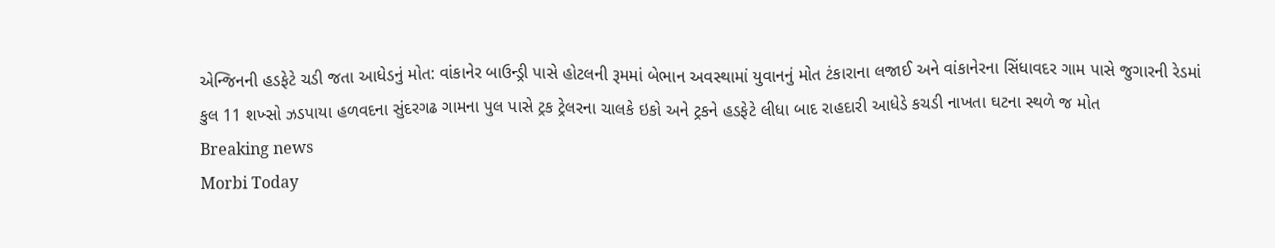એન્જિનની હડફેટે ચડી જતા આધેડનું મોત: વાંકાનેર બાઉન્ડ્રી પાસે હોટલની રૂમમાં બેભાન અવસ્થામાં યુવાનનું મોત ટંકારાના લજાઈ અને વાંકાનેરના સિંધાવદર ગામ પાસે જુગારની રેડમાં કુલ 11 શખ્સો ઝડપાયા હળવદના સુંદરગઢ ગામના પુલ પાસે ટ્રક ટ્રેલરના ચાલકે ઇકો અને ટ્રકને હડફેટે લીધા બાદ રાહદારી આધેડે કચડી નાખતા ઘટના સ્થળે જ મોત
Breaking news
Morbi Today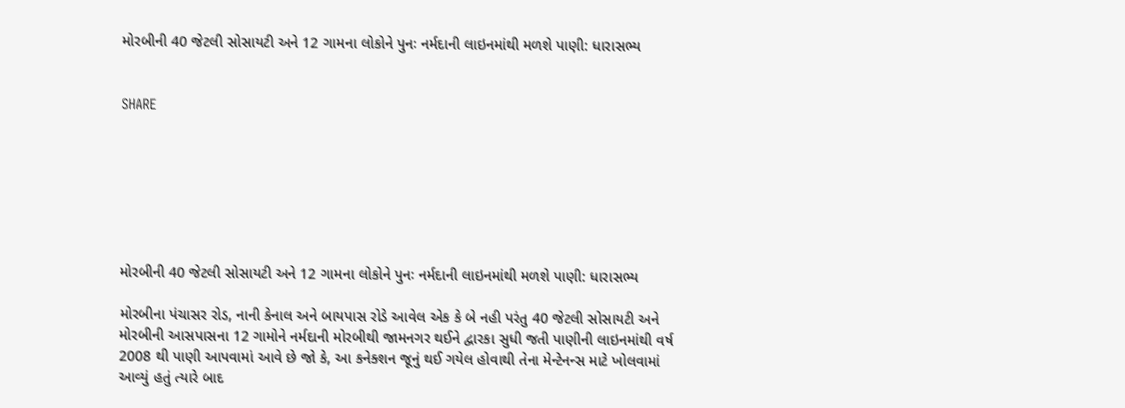મોરબીની 40 જેટલી સોસાયટી અને 12 ગામના લોકોને પુનઃ નર્મદાની લાઇનમાંથી મળશે પાણી: ધારાસભ્ય


SHARE







મોરબીની 40 જેટલી સોસાયટી અને 12 ગામના લોકોને પુનઃ નર્મદાની લાઇનમાંથી મળશે પાણી: ધારાસભ્ય

મોરબીના પંચાસર રોડ, નાની કેનાલ અને બાયપાસ રોડે આવેલ એક કે બે નહી પરંતુ 40 જેટલી સોસાયટી અને મોરબીની આસપાસના 12 ગામોને નર્મદાની મોરબીથી જામનગર થઈને દ્વારકા સુધી જતી પાણીની લાઇનમાંથી વર્ષ 2008 થી પાણી આપવામાં આવે છે જો કે, આ કનેક્શન જૂનું થઈ ગયેલ હોવાથી તેના મેન્ટેનન્સ માટે ખોલવામાં આવ્યું હતું ત્યારે બાદ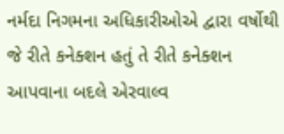નર્મદા નિગમના અધિકારીઓએ દ્વારા વર્ષોથી જે રીતે કનેક્શન હતું તે રીતે કનેક્શન આપવાના બદલે એરવાલ્વ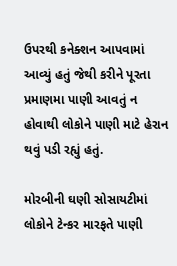ઉપરથી કનેક્શન આપવામાં આવ્યું હતું જેથી કરીને પૂરતા પ્રમાણમા પાણી આવતું ન હોવાથી લોકોને પાણી માટે હેરાન થવું પડી રહ્યું હતું.

મોરબીની ઘણી સોસાયટીમાં લોકોને ટેન્કર મારફતે પાણી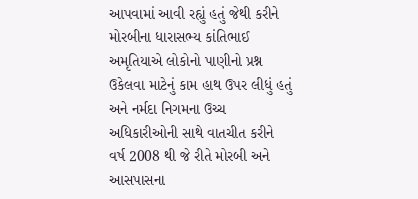આપવામાં આવી રહ્યું હતું જેથી કરીને મોરબીના ધારાસભ્ય કાંતિભાઈ અમૃતિયાએ લોકોનો પાણીનો પ્રશ્ન ઉકેલવા માટેનું કામ હાથ ઉપર લીધું હતું અને નર્મદા નિગમના ઉચ્ચ અધિકારીઓની સાથે વાતચીત કરીને વર્ષ 2008 થી જે રીતે મોરબી અને આસપાસના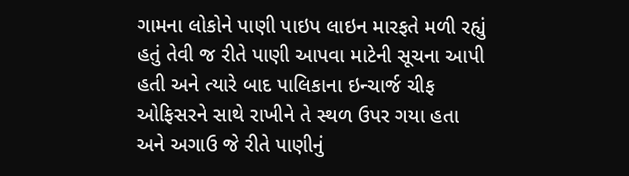ગામના લોકોને પાણી પાઇપ લાઇન મારફતે મળી રહ્યું હતું તેવી જ રીતે પાણી આપવા માટેની સૂચના આપી હતી અને ત્યારે બાદ પાલિકાના ઇન્ચાર્જ ચીફ ઓફિસરને સાથે રાખીને તે સ્થળ ઉપર ગયા હતા અને અગાઉ જે રીતે પાણીનું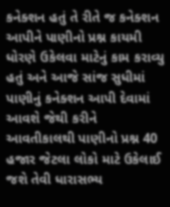કનેક્શન હતું તે રીતે જ કનેક્શન આપીને પાણીનો પ્રશ્ન કાયમી ધોરણે ઉકેલવા માટેનું કામ કરાવ્યુ હતું અને આજે સાંજ સુધીમાં પાણીનું કનેક્શન આપી દેવામાં આવશે જેથી કરીને આવતીકાલથી પાણીનો પ્રશ્ન 40 હજાર જેટલા લોકો માટે ઉકેલાઈ જશે તેવી ધારાસભ્ય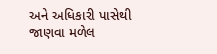અને અધિકારી પાસેથી જાણવા મળેલ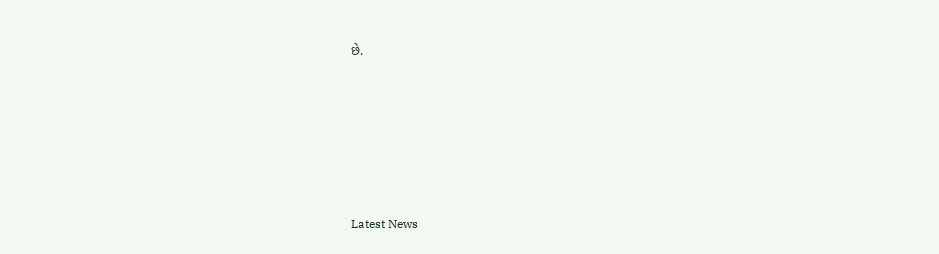છે.






Latest News